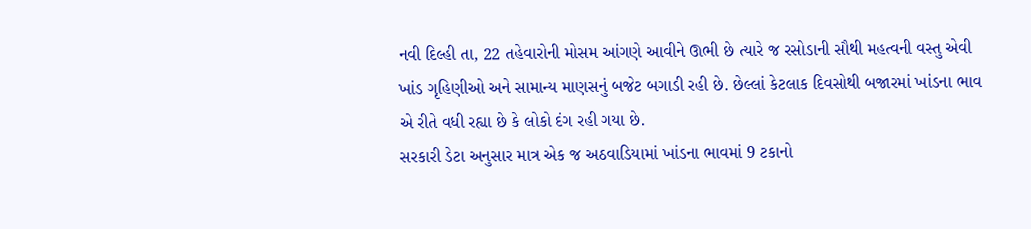નવી દિલ્હી તા, 22 તહેવારોની મોસમ આંગણે આવીને ઊભી છે ત્યારે જ રસોડાની સૌથી મહત્વની વસ્તુ એવી ખાંડ ગૃહિણીઓ અને સામાન્ય માણસનું બજેટ બગાડી રહી છે. છેલ્લાં કેટલાક દિવસોથી બજારમાં ખાંડના ભાવ એ રીતે વધી રહ્યા છે કે લોકો દંગ રહી ગયા છે.
સરકારી ડેટા અનુસાર માત્ર એક જ અઠવાડિયામાં ખાંડના ભાવમાં 9 ટકાનો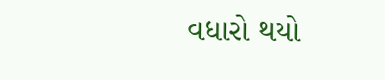વધારો થયો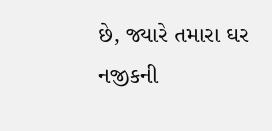છે, જ્યારે તમારા ઘર નજીકની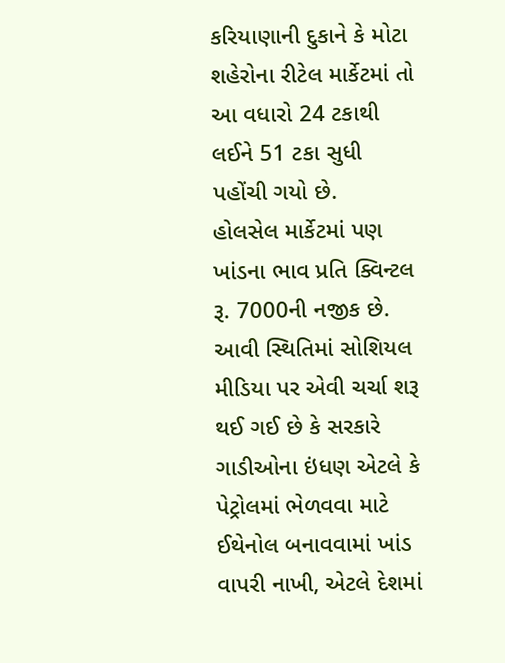કરિયાણાની દુકાને કે મોટા શહેરોના રીટેલ માર્કેટમાં તો આ વધારો 24 ટકાથી લઈને 51 ટકા સુધી પહોંચી ગયો છે.
હોલસેલ માર્કેટમાં પણ ખાંડના ભાવ પ્રતિ ક્વિન્ટલ રૂ. 7000ની નજીક છે. આવી સ્થિતિમાં સોશિયલ મીડિયા પર એવી ચર્ચા શરૂ થઈ ગઈ છે કે સરકારે ગાડીઓના ઇંધણ એટલે કે પેટ્રોલમાં ભેળવવા માટે ઈથેનોલ બનાવવામાં ખાંડ વાપરી નાખી, એટલે દેશમાં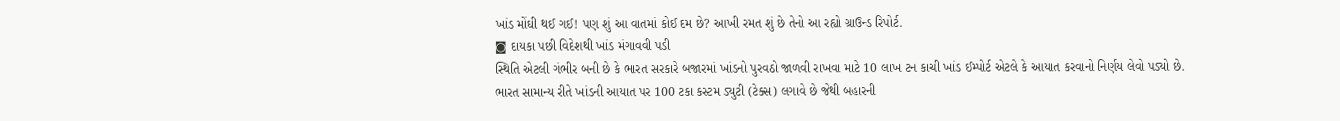ખાંડ મોંઘી થઈ ગઈ! પણ શું આ વાતમાં કોઈ દમ છે? આખી રમત શું છે તેનો આ રહ્યો ગ્રાઉન્ડ રિપોર્ટ.
◙ દાયકા પછી વિદેશથી ખાંડ મંગાવવી પડી
સ્થિતિ એટલી ગંભીર બની છે કે ભારત સરકારે બજારમાં ખાંડનો પુરવઠો જાળવી રાખવા માટે 10 લાખ ટન કાચી ખાંડ ઈમ્પોર્ટ એટલે કે આયાત કરવાનો નિર્ણય લેવો પડ્યો છે.
ભારત સામાન્ય રીતે ખાંડની આયાત પર 100 ટકા કસ્ટમ ડ્યુટી (ટેક્સ) લગાવે છે જેથી બહારની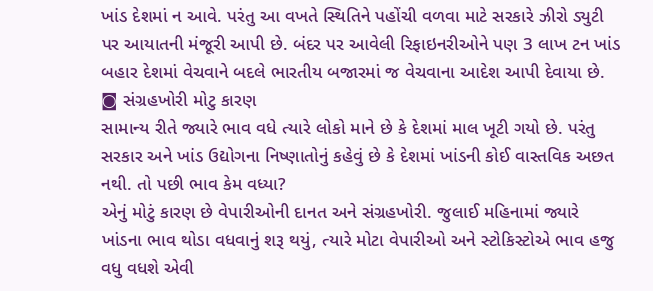ખાંડ દેશમાં ન આવે. પરંતુ આ વખતે સ્થિતિને પહોંચી વળવા માટે સરકારે ઝીરો ડ્યુટી પર આયાતની મંજૂરી આપી છે. બંદર પર આવેલી રિફાઇનરીઓને પણ 3 લાખ ટન ખાંડ બહાર દેશમાં વેચવાને બદલે ભારતીય બજારમાં જ વેચવાના આદેશ આપી દેવાયા છે.
◙ સંગ્રહખોરી મોટુ કારણ
સામાન્ય રીતે જ્યારે ભાવ વધે ત્યારે લોકો માને છે કે દેશમાં માલ ખૂટી ગયો છે. પરંતુ સરકાર અને ખાંડ ઉદ્યોગના નિષ્ણાતોનું કહેવું છે કે દેશમાં ખાંડની કોઈ વાસ્તવિક અછત નથી. તો પછી ભાવ કેમ વધ્યા?
એનું મોટું કારણ છે વેપારીઓની દાનત અને સંગ્રહખોરી. જુલાઈ મહિનામાં જ્યારે ખાંડના ભાવ થોડા વધવાનું શરૂ થયું, ત્યારે મોટા વેપારીઓ અને સ્ટોકિસ્ટોએ ભાવ હજુ વધુ વધશે એવી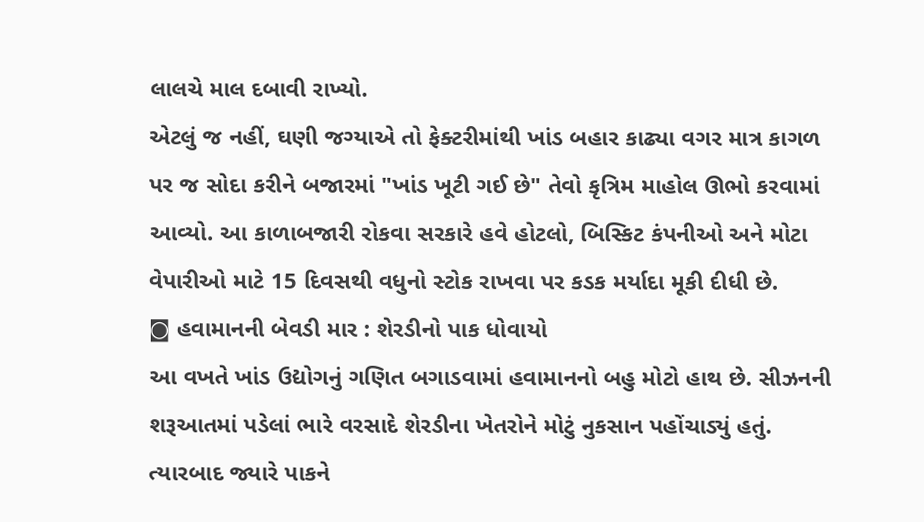લાલચે માલ દબાવી રાખ્યો.
એટલું જ નહીં, ઘણી જગ્યાએ તો ફેક્ટરીમાંથી ખાંડ બહાર કાઢ્યા વગર માત્ર કાગળ પર જ સોદા કરીને બજારમાં "ખાંડ ખૂટી ગઈ છે" તેવો કૃત્રિમ માહોલ ઊભો કરવામાં આવ્યો. આ કાળાબજારી રોકવા સરકારે હવે હોટલો, બિસ્કિટ કંપનીઓ અને મોટા વેપારીઓ માટે 15 દિવસથી વધુનો સ્ટોક રાખવા પર કડક મર્યાદા મૂકી દીધી છે.
◙ હવામાનની બેવડી માર : શેરડીનો પાક ધોવાયો
આ વખતે ખાંડ ઉદ્યોગનું ગણિત બગાડવામાં હવામાનનો બહુ મોટો હાથ છે. સીઝનની શરૂઆતમાં પડેલાં ભારે વરસાદે શેરડીના ખેતરોને મોટું નુકસાન પહોંચાડ્યું હતું. ત્યારબાદ જ્યારે પાકને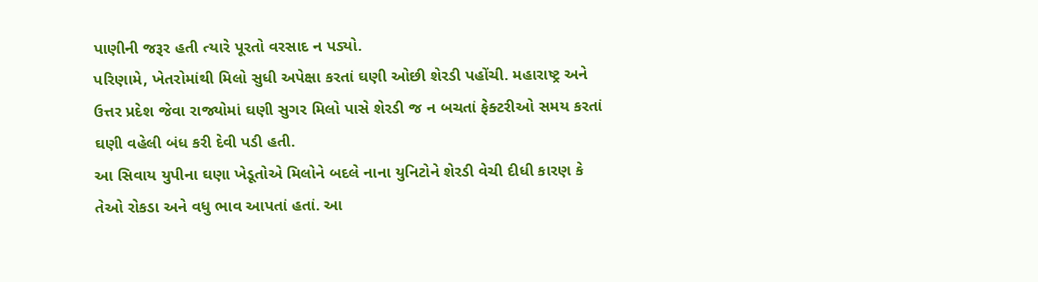પાણીની જરૂર હતી ત્યારે પૂરતો વરસાદ ન પડ્યો.
પરિણામે, ખેતરોમાંથી મિલો સુધી અપેક્ષા કરતાં ઘણી ઓછી શેરડી પહોંચી. મહારાષ્ટ્ર અને ઉત્તર પ્રદેશ જેવા રાજ્યોમાં ઘણી સુગર મિલો પાસે શેરડી જ ન બચતાં ફેક્ટરીઓ સમય કરતાં ઘણી વહેલી બંધ કરી દેવી પડી હતી.
આ સિવાય યુપીના ઘણા ખેડૂતોએ મિલોને બદલે નાના યુનિટોને શેરડી વેચી દીધી કારણ કે તેઓ રોકડા અને વધુ ભાવ આપતાં હતાં. આ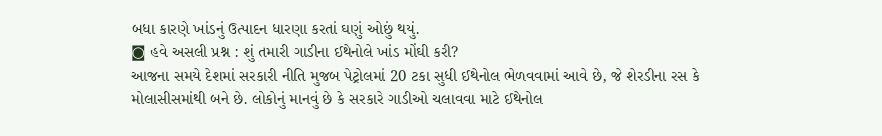બધા કારણે ખાંડનું ઉત્પાદન ધારણા કરતાં ઘણું ઓછું થયું.
◙ હવે અસલી પ્રશ્ન : શું તમારી ગાડીના ઈથેનોલે ખાંડ મોંઘી કરી?
આજના સમયે દેશમાં સરકારી નીતિ મુજબ પેટ્રોલમાં 20 ટકા સુધી ઈથેનોલ ભેળવવામાં આવે છે, જે શેરડીના રસ કે મોલાસીસમાંથી બને છે. લોકોનું માનવું છે કે સરકારે ગાડીઓ ચલાવવા માટે ઈથેનોલ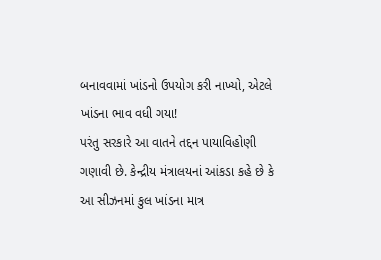બનાવવામાં ખાંડનો ઉપયોગ કરી નાખ્યો, એટલે ખાંડના ભાવ વધી ગયા!
પરંતુ સરકારે આ વાતને તદ્દન પાયાવિહોણી ગણાવી છે. કેન્દ્રીય મંત્રાલયનાં આંકડા કહે છે કે આ સીઝનમાં કુલ ખાંડના માત્ર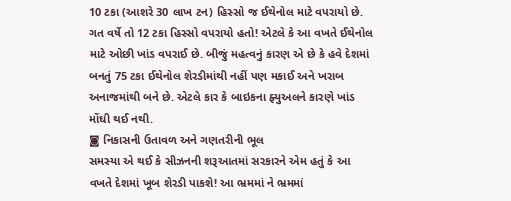10 ટકા (આશરે 30 લાખ ટન) હિસ્સો જ ઈથેનોલ માટે વપરાયો છે.
ગત વર્ષે તો 12 ટકા હિસ્સો વપરાયો હતો! એટલે કે આ વખતે ઈથેનોલ માટે ઓછી ખાંડ વપરાઈ છે. બીજું મહત્વનું કારણ એ છે કે હવે દેશમાં બનતું 75 ટકા ઈથેનોલ શેરડીમાંથી નહીં પણ મકાઈ અને ખરાબ અનાજમાંથી બને છે. એટલે કાર કે બાઇકના ફ્યુઅલને કારણે ખાંડ મોંઘી થઈ નથી.
◙ નિકાસની ઉતાવળ અને ગણતરીની ભૂલ
સમસ્યા એ થઈ કે સીઝનની શરૂઆતમાં સરકારને એમ હતું કે આ વખતે દેશમાં ખૂબ શેરડી પાકશે! આ ભ્રમમાં ને ભ્રમમાં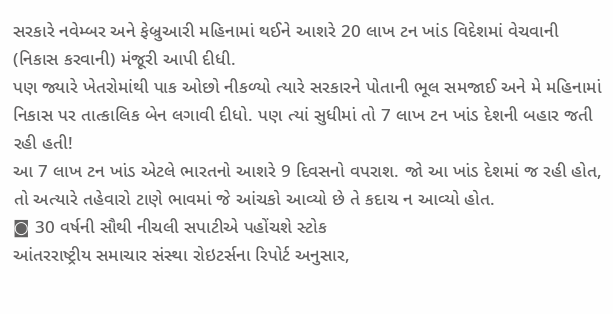સરકારે નવેમ્બર અને ફેબ્રુઆરી મહિનામાં થઈને આશરે 20 લાખ ટન ખાંડ વિદેશમાં વેચવાની (નિકાસ કરવાની) મંજૂરી આપી દીધી.
પણ જ્યારે ખેતરોમાંથી પાક ઓછો નીકળ્યો ત્યારે સરકારને પોતાની ભૂલ સમજાઈ અને મે મહિનામાં નિકાસ પર તાત્કાલિક બેન લગાવી દીધો. પણ ત્યાં સુધીમાં તો 7 લાખ ટન ખાંડ દેશની બહાર જતી રહી હતી!
આ 7 લાખ ટન ખાંડ એટલે ભારતનો આશરે 9 દિવસનો વપરાશ. જો આ ખાંડ દેશમાં જ રહી હોત, તો અત્યારે તહેવારો ટાણે ભાવમાં જે આંચકો આવ્યો છે તે કદાચ ન આવ્યો હોત.
◙ 30 વર્ષની સૌથી નીચલી સપાટીએ પહોંચશે સ્ટોક
આંતરરાષ્ટ્રીય સમાચાર સંસ્થા રોઇટર્સના રિપોર્ટ અનુસાર,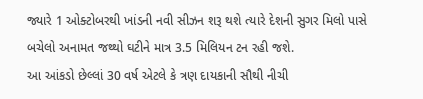જ્યારે 1 ઓક્ટોબરથી ખાંડની નવી સીઝન શરૂ થશે ત્યારે દેશની સુગર મિલો પાસે બચેલો અનામત જથ્થો ઘટીને માત્ર 3.5 મિલિયન ટન રહી જશે.
આ આંકડો છેલ્લાં 30 વર્ષ એટલે કે ત્રણ દાયકાની સૌથી નીચી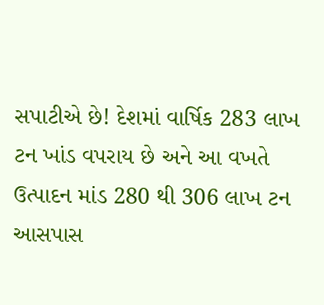સપાટીએ છે! દેશમાં વાર્ષિક 283 લાખ ટન ખાંડ વપરાય છે અને આ વખતે ઉત્પાદન માંડ 280 થી 306 લાખ ટન આસપાસ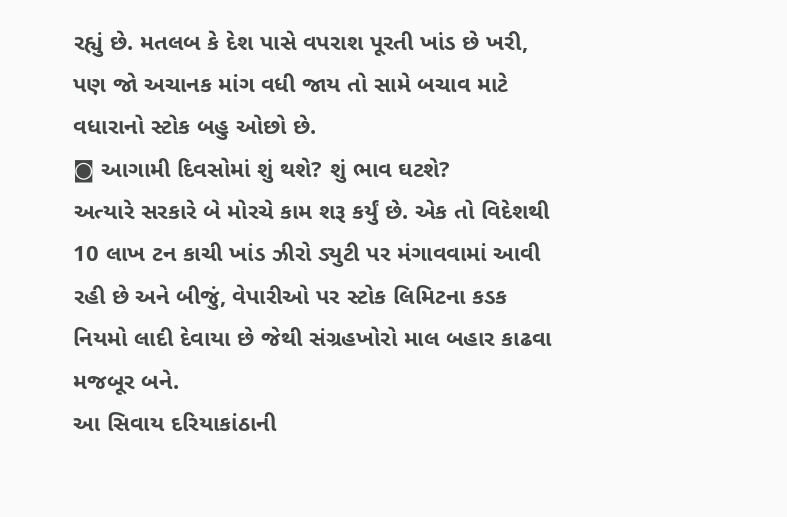રહ્યું છે. મતલબ કે દેશ પાસે વપરાશ પૂરતી ખાંડ છે ખરી, પણ જો અચાનક માંગ વધી જાય તો સામે બચાવ માટે વધારાનો સ્ટોક બહુ ઓછો છે.
◙ આગામી દિવસોમાં શું થશે? શું ભાવ ઘટશે?
અત્યારે સરકારે બે મોરચે કામ શરૂ કર્યું છે. એક તો વિદેશથી 10 લાખ ટન કાચી ખાંડ ઝીરો ડ્યુટી પર મંગાવવામાં આવી રહી છે અને બીજું, વેપારીઓ પર સ્ટોક લિમિટના કડક નિયમો લાદી દેવાયા છે જેથી સંગ્રહખોરો માલ બહાર કાઢવા મજબૂર બને.
આ સિવાય દરિયાકાંઠાની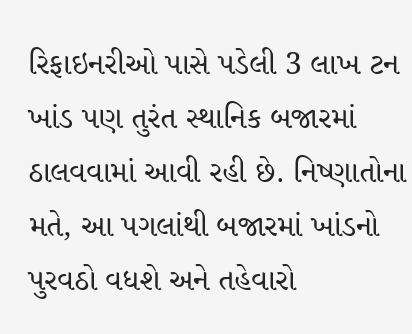રિફાઇનરીઓ પાસે પડેલી 3 લાખ ટન ખાંડ પણ તુરંત સ્થાનિક બજારમાં ઠાલવવામાં આવી રહી છે. નિષ્ણાતોના મતે, આ પગલાંથી બજારમાં ખાંડનો પુરવઠો વધશે અને તહેવારો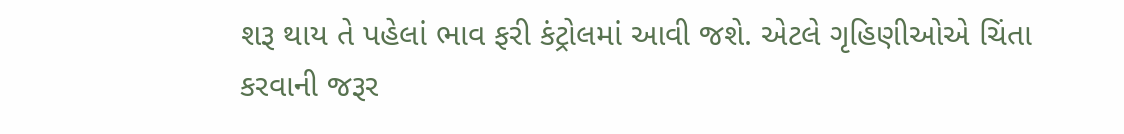શરૂ થાય તે પહેલાં ભાવ ફરી કંટ્રોલમાં આવી જશે. એટલે ગૃહિણીઓએ ચિંતા કરવાની જરૂર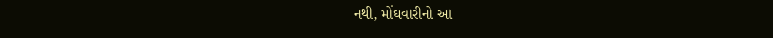નથી, મોંઘવારીનો આ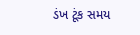ડંખ ટૂંક સમય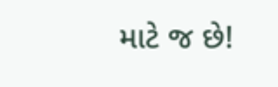માટે જ છે!